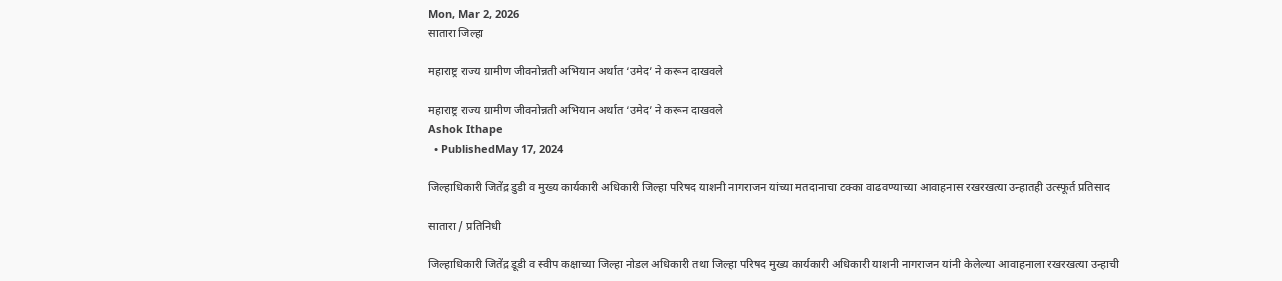Mon, Mar 2, 2026
सातारा जिल्हा

महाराष्ट्र राज्य ग्रामीण जीवनोन्नती अभियान अर्थात ‘उमेद’ ने करून दाखवले

महाराष्ट्र राज्य ग्रामीण जीवनोन्नती अभियान अर्थात ‘उमेद’ ने करून दाखवले
Ashok Ithape
  • PublishedMay 17, 2024

जिल्हाधिकारी जितेंद्र डुडी व मुख्य कार्यकारी अधिकारी जिल्हा परिषद याशनी नागराजन यांच्या मतदानाचा टक्का वाढवण्याच्या आवाहनास रखरखत्या उन्हातही उत्स्फूर्त प्रतिसाद

सातारा / प्रतिनिधी

जिल्हाधिकारी जितेंद्र डूडी व स्वीप कक्षाच्या जिल्हा नोडल अधिकारी तथा जिल्हा परिषद मुख्य कार्यकारी अधिकारी याशनी नागराजन यांनी केलेल्या आवाहनाला रखरखत्या उन्हाची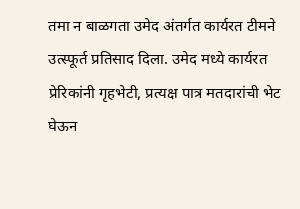तमा न बाळगता उमेद अंतर्गत कार्यरत टीमने उत्स्फूर्त प्रतिसाद दिला. उमेद मध्ये कार्यरत प्रेरिकांनी गृहभेटी, प्रत्यक्ष पात्र मतदारांची भेट घेऊन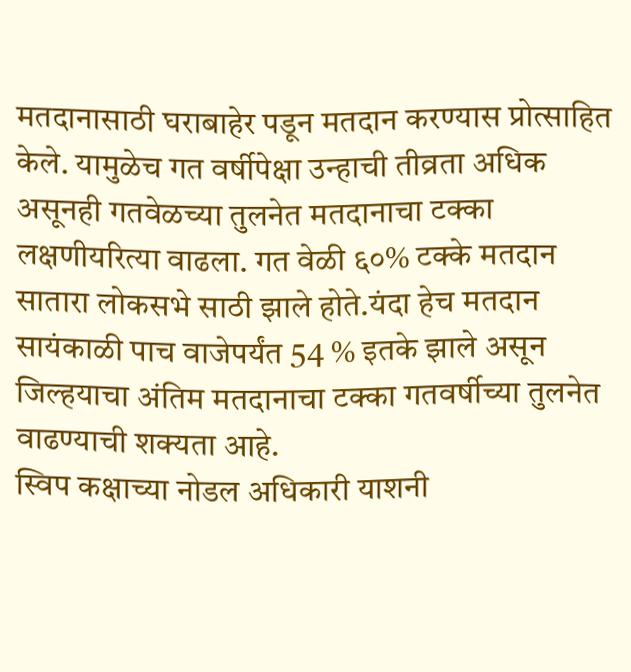मतदानासाठी घराबाहेर पडून मतदान करण्यास प्रोत्साहित केले. यामुळेच गत वर्षीपेक्षा उन्हाची तीव्रता अधिक असूनही गतवेळच्या तुलनेत मतदानाचा टक्का लक्षणीयरित्या वाढला. गत वेळी ६०% टक्के मतदान सातारा लोकसभे साठी झाले होते.यंदा हेच मतदान सायंकाळी पाच वाजेपर्यंत 54 % इतके झाले असून जिल्हयाचा अंतिम मतदानाचा टक्का गतवर्षीच्या तुलनेत वाढण्याची शक्यता आहे.
स्विप कक्षाच्या नोडल अधिकारी याशनी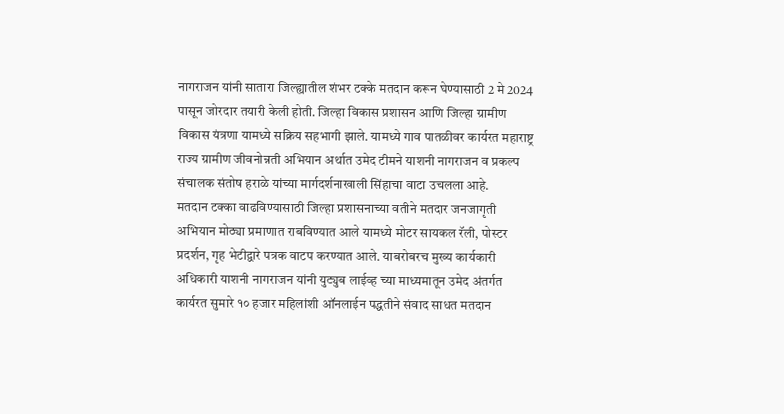नागराजन यांनी सातारा जिल्ह्यातील शंभर टक्के मतदान करून घेण्यासाठी 2 मे 2024 पासून जोरदार तयारी केली होती. जिल्हा विकास प्रशासन आणि जिल्हा ग्रामीण विकास यंत्रणा यामध्ये सक्रिय सहभागी झाले. यामध्ये गाव पातळीवर कार्यरत महाराष्ट्र राज्य ग्रामीण जीवनोन्नती अभियान अर्थात उमेद टीमने याशनी नागराजन व प्रकल्प संचालक संतोष हराळे यांच्या मार्गदर्शनाखाली सिंहाचा वाटा उचलला आहे.
मतदान टक्का वाढविण्यासाठी जिल्हा प्रशासनाच्या वतीने मतदार जनजागृती अभियान मोठ्या प्रमाणात राबविण्यात आले यामध्ये मोटर सायकल रॅली, पोस्टर प्रदर्शन, गृह भेटीद्वारे पत्रक वाटप करण्यात आले. याबरोबरच मुख्य कार्यकारी अधिकारी याशनी नागराजन यांनी युट्युब लाईव्ह च्या माध्यमातून उमेद अंतर्गत कार्यरत सुमारे १० हजार महिलांशी ऑनलाईन पद्धतीने संवाद साधत मतदान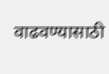वाढवण्यासाठी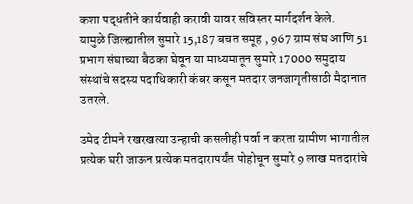कशा पद्धतीने कार्यवाही करावी यावर सविस्तर मार्गदर्शन केले.
यामुळे जिल्ह्यातील सुमारे 15,187 बचत समूह , 967 ग्राम संघ आणि 51 प्रभाग संघाच्या बैठका घेवून या माध्यमातून सुमारे 17000 समुदाय संस्थांचे सदस्य पदाधिकारी कंबर कसून मतदार जनजागृतीसाठी मैदानात उतरले.

उमेद टीमने रखरखत्या उन्हाची कसलीही पर्वा न करता ग्रामीण भागातील प्रत्येक घरी जाऊन प्रत्येक मतदारापर्यंत पोहोचून सुमारे 9 लाख मतदारांचे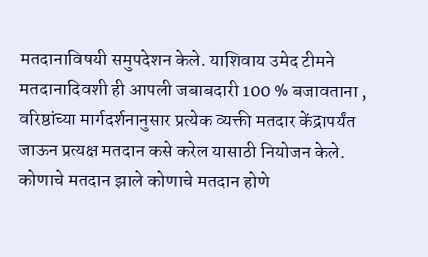मतदानाविषयी समुपदेशन केले. याशिवाय उमेद टीमने मतदानादिवशी ही आपली जबाबदारी 100 % बजावताना , वरिष्ठांच्या मार्गदर्शनानुसार प्रत्येक व्यक्ती मतदार केंद्रापर्यंत जाऊन प्रत्यक्ष मतदान कसे करेल यासाठी नियोजन केले. कोणाचे मतदान झाले कोणाचे मतदान होणे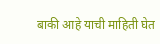बाकी आहे याची माहिती घेत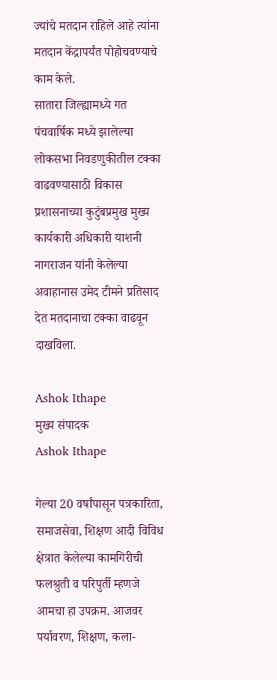ज्यांचे मतदान राहिले आहे त्यांना मतदान केंद्रापर्यंत पोहोचवण्याचे काम केले.
सातारा जिल्ह्यामध्ये गत पंचवार्षिक मध्ये झालेल्या लोकसभा निवडणुकीतील टक्का वाढवण्यासाठी विकास प्रशासनाच्या कुटुंबप्रमुख मुख्य कार्यकारी अधिकारी याशनी नागराजन यांनी केलेल्या अवाहानास उमेद टीमने प्रतिसाद देत मतदानाचा टक्का वाढवून दाखविला.

Ashok Ithape
मुख्य संपादक
Ashok Ithape

गेल्या 20 वर्षांपासून पत्रकारिता, समाजसेवा, शिक्षण आदी विविध क्षेत्रात केलेल्या कामगिरीची फलश्रुती व परिपुर्ती म्हणजे आमचा हा उपक्रम. आजवर पर्यावरण, शिक्षण, कला-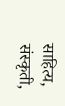साहित्य, संस्कृती,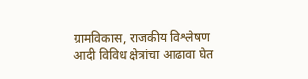ग्रामविकास, राजकीय विश्लेषण आदी विविध क्षेत्रांचा आढावा घेत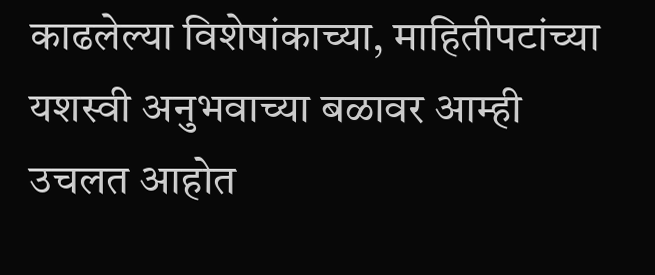काढलेल्या विशेषांकाच्या, माहितीपटांच्या यशस्वी अनुभवाच्या बळावर आम्ही उचलत आहोत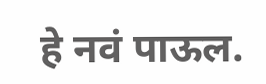हे नवं पाऊल.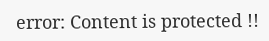error: Content is protected !!